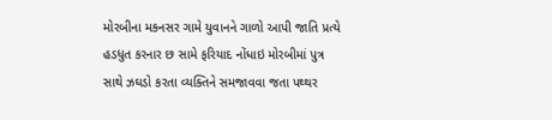મોરબીના મકનસર ગામે યુવાનને ગાળો આપી જાતિ પ્રત્યે હડધુત કરનાર છ સામે ફરિયાદ નોંધાઇ મોરબીમાં પુત્ર સાથે ઝઘડો કરતા વ્યક્તિને સમજાવવા જતા પથ્થર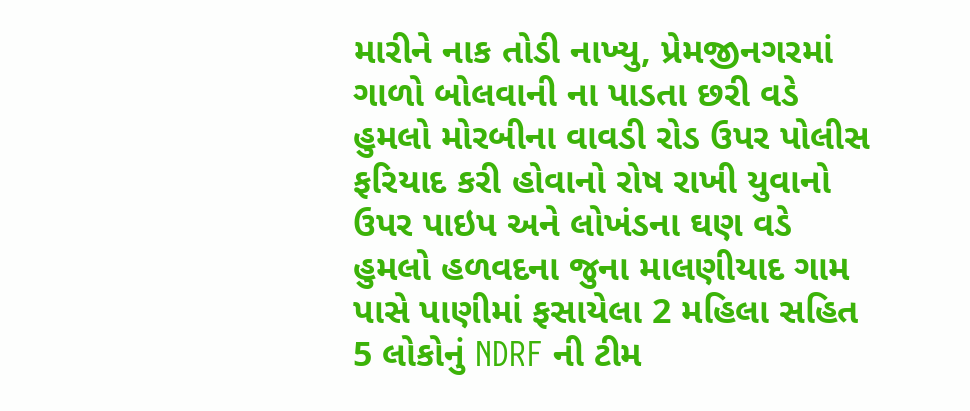મારીને નાક તોડી નાખ્યુ, પ્રેમજીનગરમાં ગાળો બોલવાની ના પાડતા છરી વડે હુમલો મોરબીના વાવડી રોડ ઉપર પોલીસ ફરિયાદ કરી હોવાનો રોષ રાખી યુવાનો ઉપર પાઇપ અને લોખંડના ઘણ વડે હુમલો હળવદના જુના માલણીયાદ ગામ પાસે પાણીમાં ફસાયેલા 2 મહિલા સહિત 5 લોકોનું NDRF ની ટીમ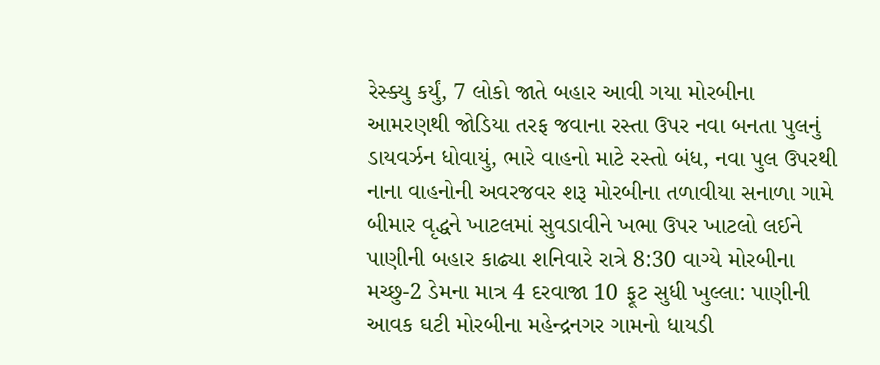રેસ્ક્યુ કર્યું, 7 લોકો જાતે બહાર આવી ગયા મોરબીના આમરણથી જોડિયા તરફ જવાના રસ્તા ઉપર નવા બનતા પુલનું ડાયવર્ઝન ધોવાયું, ભારે વાહનો માટે રસ્તો બંધ, નવા પુલ ઉપરથી નાના વાહનોની અવરજવર શરૂ મોરબીના તળાવીયા સનાળા ગામે બીમાર વૃદ્ધને ખાટલમાં સુવડાવીને ખભા ઉપર ખાટલો લઈને પાણીની બહાર કાઢ્યા શનિવારે રાત્રે 8:30 વાગ્યે મોરબીના મચ્છુ-2 ડેમના માત્ર 4 દરવાજા 10 ફૂટ સુધી ખુલ્લા: પાણીની આવક ઘટી મોરબીના મહેન્દ્રનગર ગામનો ધાયડી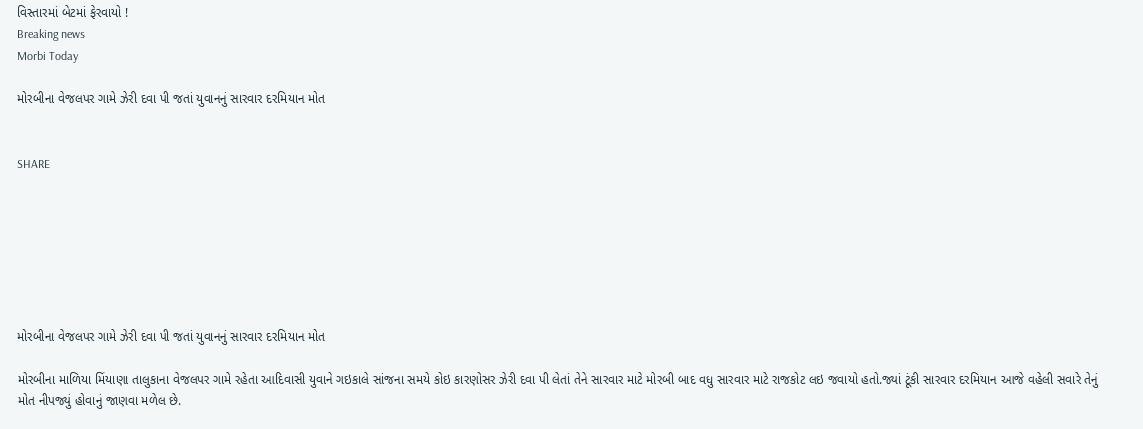વિસ્તારમાં બેટમાં ફેરવાયો !
Breaking news
Morbi Today

મોરબીના વેજલપર ગામે ઝેરી દવા પી જતાં યુવાનનું સારવાર દરમિયાન મોત


SHARE







મોરબીના વેજલપર ગામે ઝેરી દવા પી જતાં યુવાનનું સારવાર દરમિયાન મોત

મોરબીના માળિયા મિંયાણા તાલુકાના વેજલપર ગામે રહેતા આદિવાસી યુવાને ગઇકાલે સાંજના સમયે કોઇ કારણોસર ઝેરી દવા પી લેતાં તેને સારવાર માટે મોરબી બાદ વધુ સારવાર માટે રાજકોટ લઇ જવાયો હતો.જ્યાં ટૂંકી સારવાર દરમિયાન આજે વહેલી સવારે તેનું મોત નીપજ્યું હોવાનું જાણવા મળેલ છે.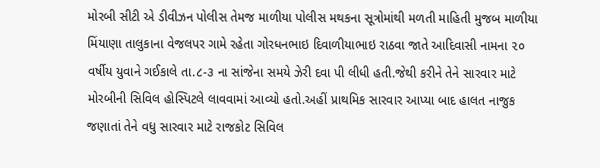મોરબી સીટી એ ડીવીઝન પોલીસ તેમજ માળીયા પોલીસ મથકના સૂત્રોમાંથી મળતી માહિતી મુજબ માળીયા મિંયાણા તાલુકાના વેજલપર ગામે રહેતા ગોરધનભાઇ દિવાળીયાભાઇ રાઠવા જાતે આદિવાસી નામના ૨૦ વર્ષીય યુવાને ગઈકાલે તા.૮-૩ ના સાંજેના સમયે ઝેરી દવા પી લીધી હતી.જેથી કરીને તેને સારવાર માટે મોરબીની સિવિલ હોસ્પિટલે લાવવામાં આવ્યો હતો.અહીં પ્રાથમિક સારવાર આપ્યા બાદ હાલત નાજુક જણાતાં તેને વધુ સારવાર માટે રાજકોટ સિવિલ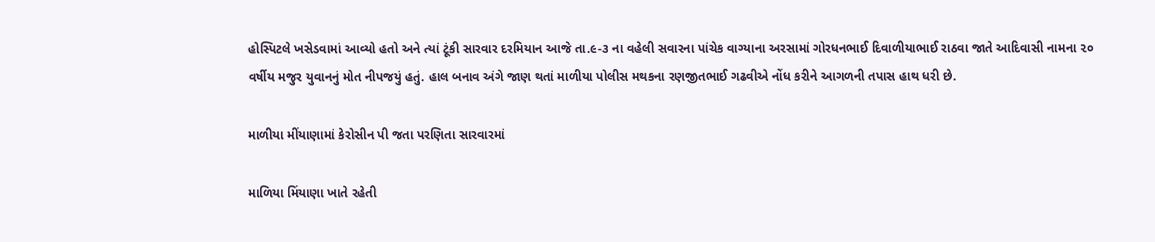હોસ્પિટલે ખસેડવામાં આવ્યો હતો અને ત્યાં ટૂંકી સારવાર દરમિયાન આજે તા.૯-૩ ના વહેલી સવારના પાંચેક વાગ્યાના અરસામાં ગોરધનભાઈ દિવાળીયાભાઈ રાઠવા જાતે આદિવાસી નામના ૨૦ વર્ષીય મજુર યુવાનનું મોત નીપજયું હતું. હાલ બનાવ અંગે જાણ થતાં માળીયા પોલીસ મથકના રણજીતભાઈ ગઢવીએ નોંધ કરીને આગળની તપાસ હાથ ધરી છે.

માળીયા મીંયાણામાં કેરોસીન પી જતા પરણિતા સારવારમાં

માળિયા મિંયાણા ખાતે રહેતી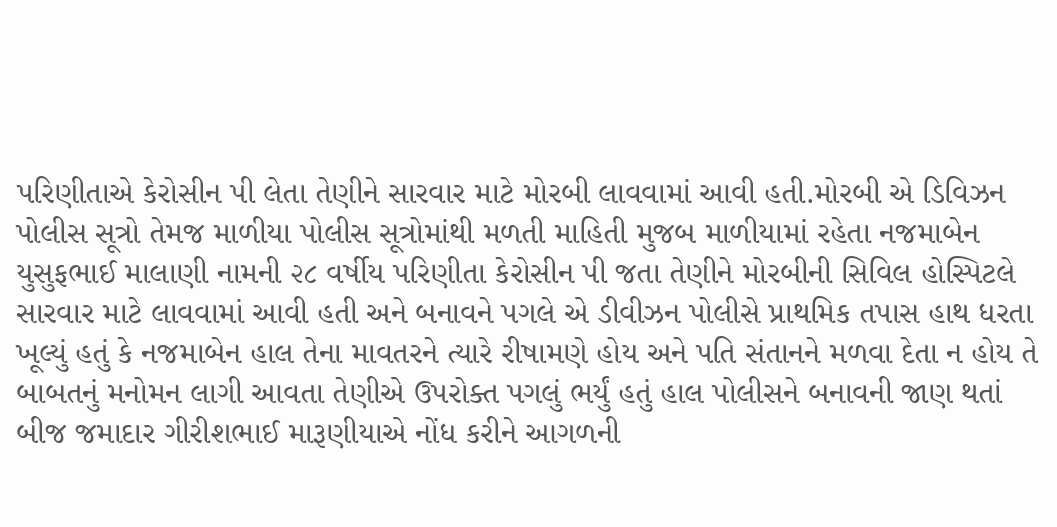પરિણીતાએ કેરોસીન પી લેતા તેણીને સારવાર માટે મોરબી લાવવામાં આવી હતી.મોરબી એ ડિવિઝન પોલીસ સૂત્રો તેમજ માળીયા પોલીસ સૂત્રોમાંથી મળતી માહિતી મુજબ માળીયામાં રહેતા નજમાબેન યુસુફભાઈ માલાણી નામની ૨૮ વર્ષીય પરિણીતા કેરોસીન પી જતા તેણીને મોરબીની સિવિલ હોસ્પિટલે સારવાર માટે લાવવામાં આવી હતી અને બનાવને પગલે એ ડીવીઝન પોલીસે પ્રાથમિક તપાસ હાથ ધરતા ખૂલ્યું હતું કે નજમાબેન હાલ તેના માવતરને ત્યારે રીષામણે હોય અને પતિ સંતાનને મળવા દેતા ન હોય તે બાબતનું મનોમન લાગી આવતા તેણીએ ઉપરોક્ત પગલું ભર્યું હતું હાલ પોલીસને બનાવની જાણ થતાં બીજ જમાદાર ગીરીશભાઈ મારૂણીયાએ નોંધ કરીને આગળની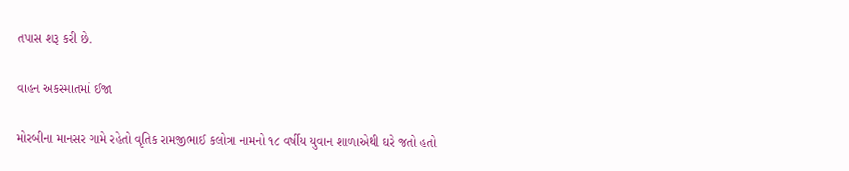તપાસ શરૂ કરી છે.

વાહન અકસ્માતમાં ઈજા

મોરબીના માનસર ગામે રહેતો વૃતિક રામજીભાઈ કલોત્રા નામનો ૧૮ વર્ષીય યુવાન શાળાએથી ઘરે જતો હતો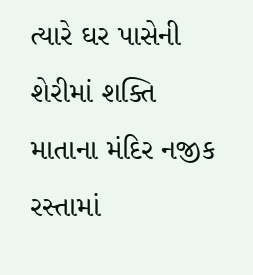ત્યારે ઘર પાસેની શેરીમાં શક્તિ માતાના મંદિર નજીક રસ્તામાં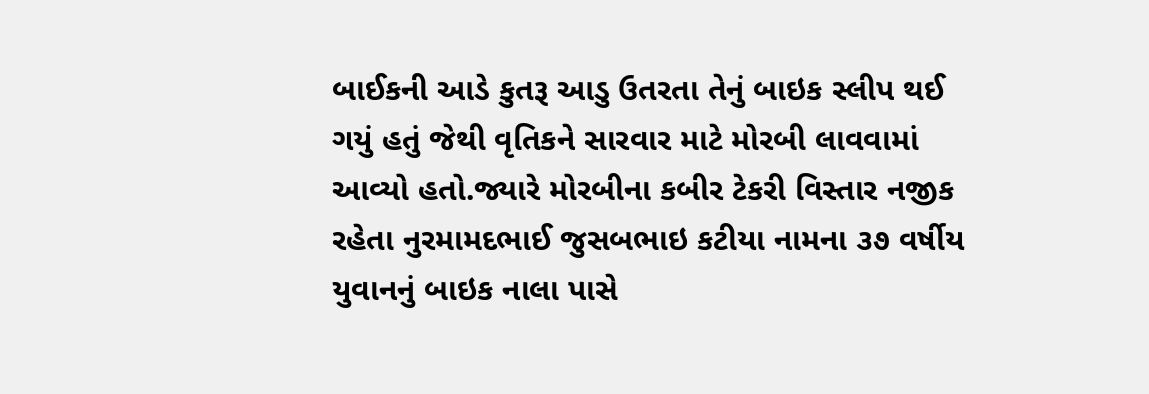બાઈકની આડે કુતરૂ આડુ ઉતરતા તેનું બાઇક સ્લીપ થઈ ગયું હતું જેથી વૃતિકને સારવાર માટે મોરબી લાવવામાં આવ્યો હતો.જ્યારે મોરબીના કબીર ટેકરી વિસ્તાર નજીક રહેતા નુરમામદભાઈ જુસબભાઇ કટીયા નામના ૩૭ વર્ષીય યુવાનનું બાઇક નાલા પાસે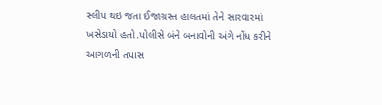સ્લીપ થઇ જતા ઈજાગ્રસ્ત હાલતમાં તેને સારવારમાં ખસેડાયો હતો.પોલીસે બંને બનાવોની અંગે નોંધ કરીને આગળની તપાસ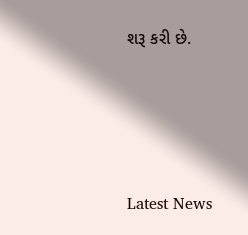શરૂ કરી છે.






Latest News